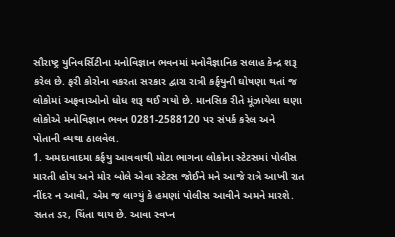સૌરાષ્ટ્ર યુનિવર્સિટીના મનોવિજ્ઞાન ભવનમાં મનોવૈજ્ઞાનિક સલાહ કેન્દ્ર શરૂ કરેલ છે. ફરી કોરોના વકરતા સરકાર દ્વારા રાત્રી કર્ફયુની ઘોષણા થતાં જ લોકોમાં અફવાઓનો ધોધ શરૂ થઈ ગયો છે. માનસિક રીતે મૂંઝાયેલા ઘણા લોકોએ મનોવિજ્ઞાન ભવન 0281-2588120 પર સંપર્ક કરેલ અને પોતાની વ્યથા ઠાલવેલ.
1. અમદાવાદમા કર્ફયુ આવવાથી મોટા ભાગના લોકોના સ્ટેટસમાં પોલીસ મારતી હોય અને મોર બોલે એવા સ્ટેટસ જોઈને મને આજે રાત્રે આખી રાત નીંદર ન આવી, એમ જ લાગ્યું કે હમણાં પોલીસ આવીને અમને મારશે. સતત ડર, ચિંતા થાય છે. આવા સ્વપ્ન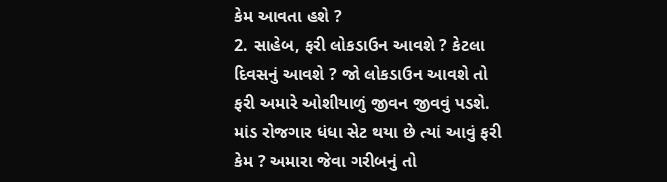કેમ આવતા હશે ?
2. સાહેબ, ફરી લોકડાઉન આવશે ? કેટલા દિવસનું આવશે ? જો લોકડાઉન આવશે તો ફરી અમારે ઓશીયાળું જીવન જીવવું પડશે. માંડ રોજગાર ધંધા સેટ થયા છે ત્યાં આવું ફરી કેમ ? અમારા જેવા ગરીબનું તો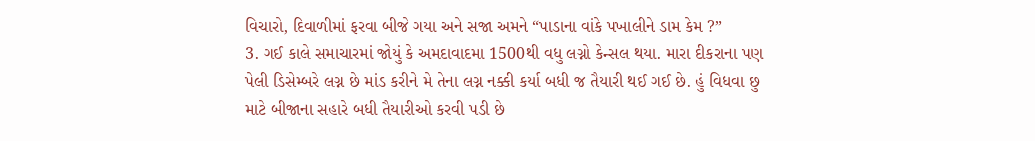વિચારો, દિવાળીમાં ફરવા બીજે ગયા અને સજા અમને “પાડાના વાંકે પખાલીને ડામ કેમ ?”
3. ગઈ કાલે સમાચારમાં જોયું કે અમદાવાદમા 1500થી વધુ લગ્નો કેન્સલ થયા. મારા દીકરાના પણ પેલી ડિસેમ્બરે લગ્ન છે માંડ કરીને મે તેના લગ્ન નક્કી કર્યા બધી જ તૈયારી થઈ ગઈ છે. હું વિધવા છુ માટે બીજાના સહારે બધી તૈયારીઓ કરવી પડી છે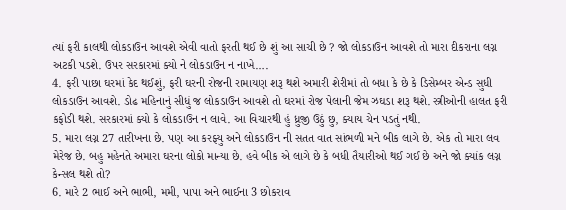ત્યાં ફરી કાલથી લોકડાઉન આવશે એવી વાતો ફરતી થઈ છે શું આ સાચી છે ? જો લોકડાઉન આવશે તો મારા દીકરાના લગ્ન અટકી પડશે. ઉપર સરકારમાં ક્યો ને લોકડાઉન ન નાખે….
4. ફરી પાછા ઘરમાં કેદ થઈશું, ફરી ઘરની રોજની રામાયણ શરૂ થશે અમારી શેરીમાં તો બધા કે છે કે ડિસેમ્બર એન્ડ સુધી લોકડાઉન આવશે. ડોઢ મહિનાનું સીધું જ લોકડાઉન આવશે તો ઘરમાં રોજ પેલાની જેમ ઝઘડા શરૂ થશે. સ્ત્રીઓની હાલત ફરી કફોડી થશે. સરકારમાં ક્યો કે લોકડાઉન ન લાવે. આ વિચારથી હું ધ્રુજી ઉઠું છુ, ક્યાય ચેન પડતું નથી.
5. મારા લગ્ન 27 તારીખના છે. પણ આ કરફ્યુ અને લોકડાઉન ની સતત વાત સાંભળી મને બીક લાગે છે. એક તો મારા લવ મેરેજ છે. બહુ મહેનતે અમારા ઘરના લોકો માન્યા છે. હવે બીક એ લાગે છે કે બધી તૈયારીઓ થઈ ગઈ છે અને જો ક્યાંક લગ્ન કેન્સલ થશે તો?
6. મારે 2 ભાઈ અને ભાભી, મમી, પાપા અને ભાઈના 3 છોકરાવ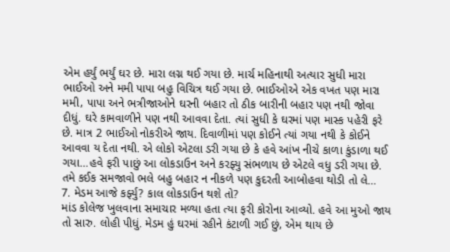એમ હર્યું ભર્યું ઘર છે. મારા લગ્ન થઈ ગયા છે. માર્ચ મહિનાથી અત્યાર સુધી મારા ભાઈઓ અને મમી પાપા બહુ વિચિત્ર થઈ ગયા છે. ભાઈઓએ એક વખત પણ મારા મમી, પાપા અને ભત્રીજાઓને ઘરની બહાર તો ઠીક બારીની બહાર પણ નથી જોવા દીધું. ઘરે કામવાળીને પણ નથી આવવા દેતા. ત્યાં સુધી કે ઘરમાં પણ માસ્ક પહેરી ફરે છે. માત્ર 2 ભાઈઓ નોકરીએ જાય. દિવાળીમાં પણ કોઈને ત્યાં ગયા નથી કે કોઈને આવવા ય દેતા નથી. એ લોકો એટલા ડરી ગયા છે કે હવે આંખ નીચે કાળા કુંડાળા થઈ ગયા…હવે ફરી પાછું આ લોકડાઉન અને કરફ્યુ સંભળાય છે એટલે વધુ ડરી ગયા છે. તમે કઈક સમજાવો ભલે બહુ બહાર ન નીકળે પણ કુદરતી આબોહવા થોડી તો લે…
7. મેડમ આજે કર્ફ્યુ? કાલ લોકડાઉન થશે તો?
માંડ કોલેજ ખુલવાના સમાચાર મળ્યા હતા ત્યા ફરી કોરોના આવ્યો. હવે આ મુઓ જાય તો સારુ. લોહી પીધું. મેડમ હું ઘરમાં રહીને કંટાળી ગઈ છું, એમ થાય છે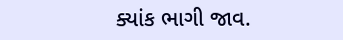ક્યાંક ભાગી જાવ.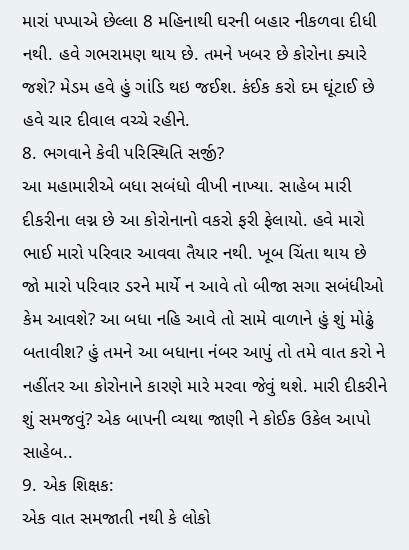મારાં પપ્પાએ છેલ્લા 8 મહિનાથી ઘરની બહાર નીકળવા દીધી નથી. હવે ગભરામણ થાય છે. તમને ખબર છે કોરોના ક્યારે જશે? મેડમ હવે હું ગાંડિ થઇ જઈશ. કંઈક કરો દમ ઘૂંટાઈ છે હવે ચાર દીવાલ વચ્ચે રહીને.
8. ભગવાને કેવી પરિસ્થિતિ સર્જી?
આ મહામારીએ બધા સબંધો વીખી નાખ્યા. સાહેબ મારી દીકરીના લગ્ન છે આ કોરોનાનો વકરો ફરી ફેલાયો. હવે મારો ભાઈ મારો પરિવાર આવવા તૈયાર નથી. ખૂબ ચિંતા થાય છે જો મારો પરિવાર ડરને માર્યે ન આવે તો બીજા સગા સબંધીઓ કેમ આવશે? આ બધા નહિ આવે તો સામે વાળાને હું શું મોઢું બતાવીશ? હું તમને આ બધાના નંબર આપું તો તમે વાત કરો ને નહીંતર આ કોરોનાને કારણે મારે મરવા જેવું થશે. મારી દીકરીને શું સમજવું? એક બાપની વ્યથા જાણી ને કોઈક ઉકેલ આપો સાહેબ..
9. એક શિક્ષક:
એક વાત સમજાતી નથી કે લોકો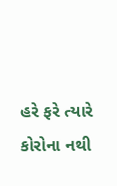હરે ફરે ત્યારે કોરોના નથી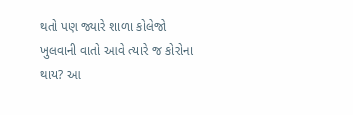થતો પણ જ્યારે શાળા કોલેજો ખુલવાની વાતો આવે ત્યારે જ કોરોના થાય? આ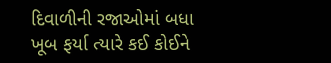દિવાળીની રજાઓમાં બધા ખૂબ ફર્યા ત્યારે કઈ કોઈને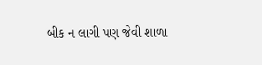બીક ન લાગી પણ જેવી શાળા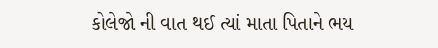કોલેજો ની વાત થઈ ત્યાં માતા પિતાને ભય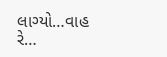લાગ્યો…વાહ રે…